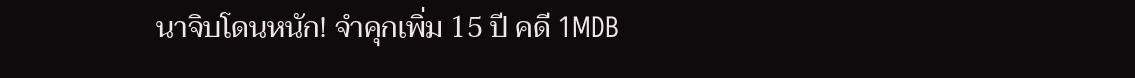นาจิบโดนหนัก! จำคุกเพิ่ม 15 ปี คดี 1MDB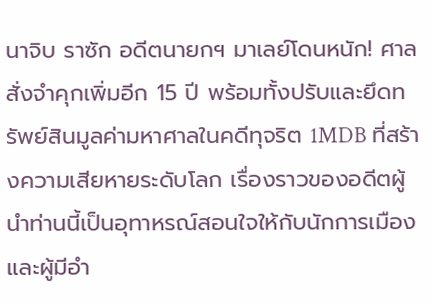นาจิบ ราซัก อดีตนายกฯ มาเลย์โดนหนัก! ศาลสั่งจำคุกเพิ่มอีก 15 ปี พร้อมทั้งปรับและยึดทรัพย์สินมูลค่ามหาศาลในคดีทุจริต 1MDB ที่สร้างความเสียหายระดับโลก เรื่องราวของอดีตผู้นำท่านนี้เป็นอุทาหรณ์สอนใจให้กับนักการเมืองและผู้มีอำ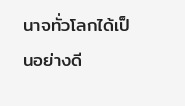นาจทั่วโลกได้เป็นอย่างดี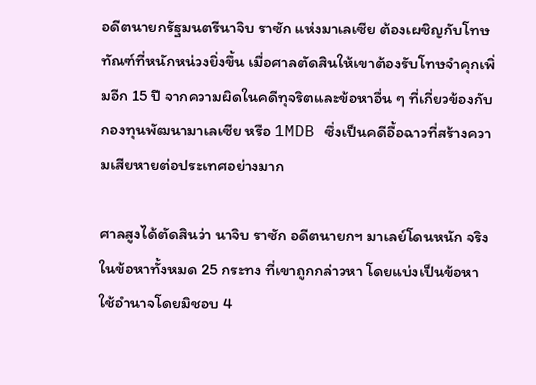อดีตนายกรัฐมนตรีนาจิบ ราซัก แห่งมาเลเซีย ต้องเผชิญกับโทษทัณฑ์ที่หนักหน่วงยิ่งขึ้น เมื่อศาลตัดสินให้เขาต้องรับโทษจำคุกเพิ่มอีก 15 ปี จากความผิดในคดีทุจริตและข้อหาอื่น ๆ ที่เกี่ยวข้องกับกองทุนพัฒนามาเลเซีย หรือ 1MDB ซึ่งเป็นคดีอื้อฉาวที่สร้างความเสียหายต่อประเทศอย่างมาก

ศาลสูงได้ตัดสินว่า นาจิบ ราซัก อดีตนายกฯ มาเลย์โดนหนัก จริงในข้อหาทั้งหมด 25 กระทง ที่เขาถูกกล่าวหา โดยแบ่งเป็นข้อหาใช้อำนาจโดยมิชอบ 4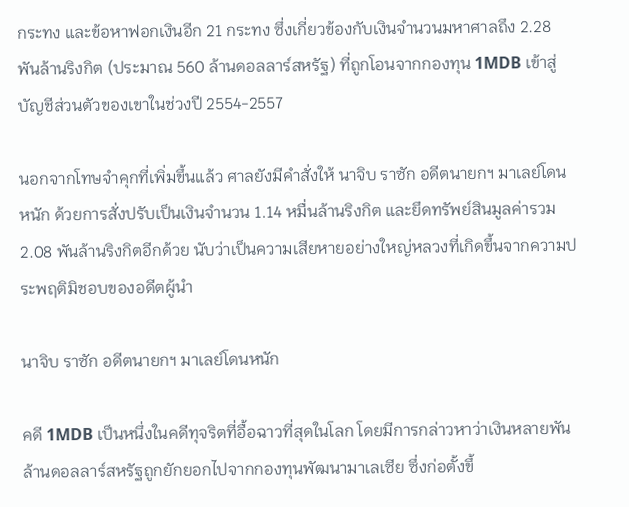กระทง และข้อหาฟอกเงินอีก 21 กระทง ซึ่งเกี่ยวข้องกับเงินจำนวนมหาศาลถึง 2.28 พันล้านริงกิต (ประมาณ 560 ล้านดอลลาร์สหรัฐ) ที่ถูกโอนจากกองทุน 1MDB เข้าสู่บัญชีส่วนตัวของเขาในช่วงปี 2554-2557

นอกจากโทษจำคุกที่เพิ่มขึ้นแล้ว ศาลยังมีคำสั่งให้ นาจิบ ราซัก อดีตนายกฯ มาเลย์โดนหนัก ด้วยการสั่งปรับเป็นเงินจำนวน 1.14 หมื่นล้านริงกิต และยึดทรัพย์สินมูลค่ารวม 2.08 พันล้านริงกิตอีกด้วย นับว่าเป็นความเสียหายอย่างใหญ่หลวงที่เกิดขึ้นจากความประพฤติมิชอบของอดีตผู้นำ

นาจิบ ราซัก อดีตนายกฯ มาเลย์โดนหนัก

คดี 1MDB เป็นหนึ่งในคดีทุจริตที่อื้อฉาวที่สุดในโลก โดยมีการกล่าวหาว่าเงินหลายพันล้านดอลลาร์สหรัฐถูกยักยอกไปจากกองทุนพัฒนามาเลเซีย ซึ่งก่อตั้งขึ้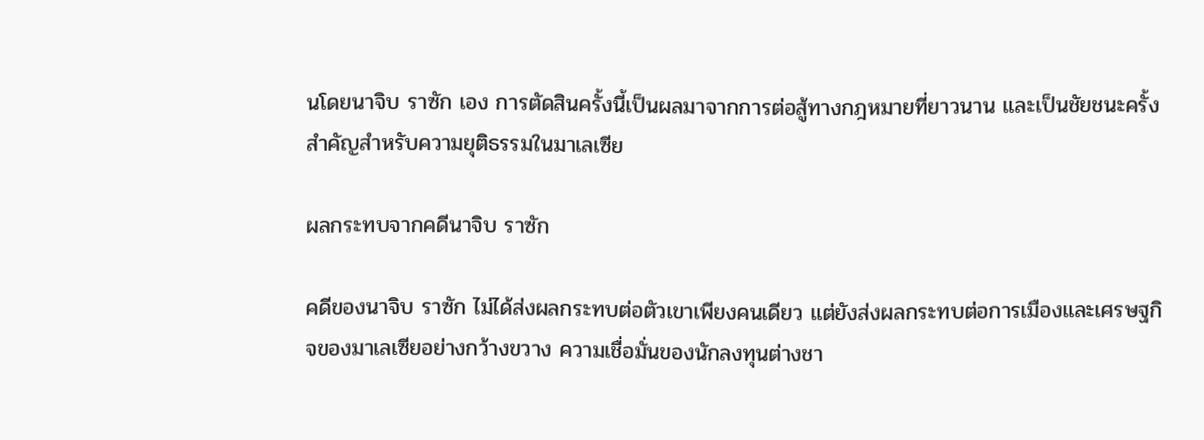นโดยนาจิบ ราซัก เอง การตัดสินครั้งนี้เป็นผลมาจากการต่อสู้ทางกฎหมายที่ยาวนาน และเป็นชัยชนะครั้งสำคัญสำหรับความยุติธรรมในมาเลเซีย

ผลกระทบจากคดีนาจิบ ราซัก

คดีของนาจิบ ราซัก ไม่ได้ส่งผลกระทบต่อตัวเขาเพียงคนเดียว แต่ยังส่งผลกระทบต่อการเมืองและเศรษฐกิจของมาเลเซียอย่างกว้างขวาง ความเชื่อมั่นของนักลงทุนต่างชา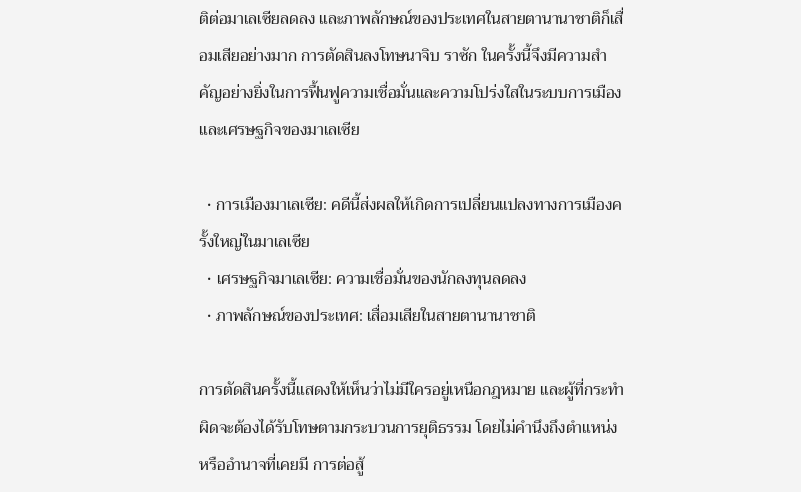ติต่อมาเลเซียลดลง และภาพลักษณ์ของประเทศในสายตานานาชาติก็เสื่อมเสียอย่างมาก การตัดสินลงโทษนาจิบ ราซัก ในครั้งนี้จึงมีความสำคัญอย่างยิ่งในการฟื้นฟูความเชื่อมั่นและความโปร่งใสในระบบการเมืองและเศรษฐกิจของมาเลเซีย

  • การเมืองมาเลเซีย: คดีนี้ส่งผลให้เกิดการเปลี่ยนแปลงทางการเมืองครั้งใหญ่ในมาเลเซีย
  • เศรษฐกิจมาเลเซีย: ความเชื่อมั่นของนักลงทุนลดลง
  • ภาพลักษณ์ของประเทศ: เสื่อมเสียในสายตานานาชาติ

การตัดสินครั้งนี้แสดงให้เห็นว่าไม่มีใครอยู่เหนือกฎหมาย และผู้ที่กระทำผิดจะต้องได้รับโทษตามกระบวนการยุติธรรม โดยไม่คำนึงถึงตำแหน่งหรืออำนาจที่เคยมี การต่อสู้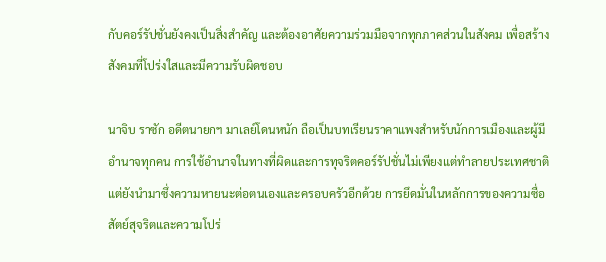กับคอร์รัปชั่นยังคงเป็นสิ่งสำคัญ และต้องอาศัยความร่วมมือจากทุกภาคส่วนในสังคม เพื่อสร้างสังคมที่โปร่งใสและมีความรับผิดชอบ

นาจิบ ราซัก อดีตนายกฯ มาเลย์โดนหนัก ถือเป็นบทเรียนราคาแพงสำหรับนักการเมืองและผู้มีอำนาจทุกคน การใช้อำนาจในทางที่ผิดและการทุจริตคอร์รัปชั่นไม่เพียงแต่ทำลายประเทศชาติ แต่ยังนำมาซึ่งความหายนะต่อตนเองและครอบครัวอีกด้วย การยึดมั่นในหลักการของความซื่อสัตย์สุจริตและความโปร่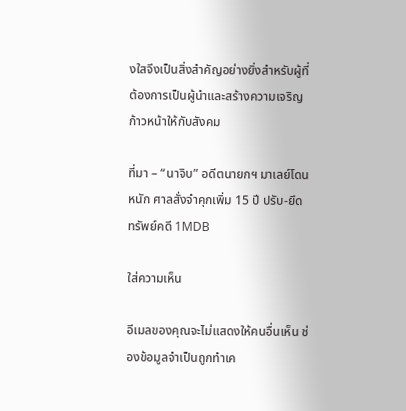งใสจึงเป็นสิ่งสำคัญอย่างยิ่งสำหรับผู้ที่ต้องการเป็นผู้นำและสร้างความเจริญก้าวหน้าให้กับสังคม

ที่มา – “นาจิบ” อดีตนายกฯ มาเลย์โดนหนัก ศาลสั่งจำคุกเพิ่ม 15 ปี ปรับ-ยึดทรัพย์คดี 1MDB

ใส่ความเห็น

อีเมลของคุณจะไม่แสดงให้คนอื่นเห็น ช่องข้อมูลจำเป็นถูกทำเค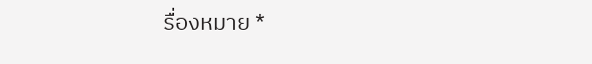รื่องหมาย *